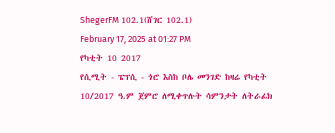ShegerFM 102.1(ሸገር 102.1)
February 17, 2025 at 01:27 PM
የካቲት 10 2017
የሲሚት - ፔፕሲ - ጎሮ እስከ ቦሌ መንገድ ከዛሬ የካቲት 10/2017 ዓ.ም ጀምሮ ለሚቀጥሉት ሳምንታት ለትራፊክ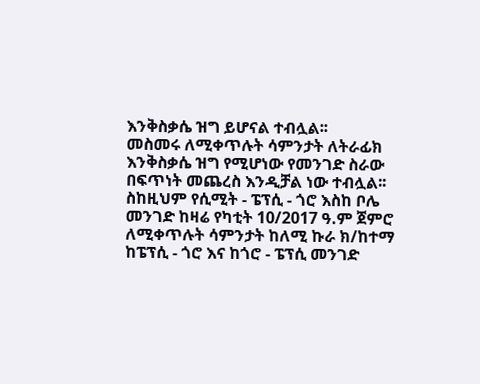እንቅስቃሴ ዝግ ይሆናል ተብሏል፡፡
መስመሩ ለሚቀጥሉት ሳምንታት ለትራፊክ እንቅስቃሴ ዝግ የሚሆነው የመንገድ ስራው በፍጥነት መጨረስ እንዲቻል ነው ተብሏል፡፡
ስከዚህም የሲሚት - ፔፕሲ - ጎሮ እስከ ቦሌ መንገድ ከዛሬ የካቲት 10/2017 ዓ.ም ጀምሮ ለሚቀጥሉት ሳምንታት ከለሚ ኩራ ክ/ከተማ ከፔፕሲ - ጎሮ እና ከጎሮ - ፔፕሲ መንገድ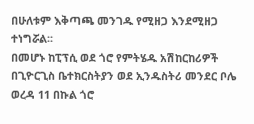በሁለቱም እቅጣጫ መንገዱ የሚዘጋ እንደሚዘጋ ተነግሯል፡፡
በመሆኑ ከፒፕሲ ወደ ጎሮ የምትሄዱ አሽከርከሪዎች በጊዮርጊስ ቤተክርስትያን ወደ ኢንዱስትሪ መንደር ቦሌ ወረዳ 11 በኩል ጎሮ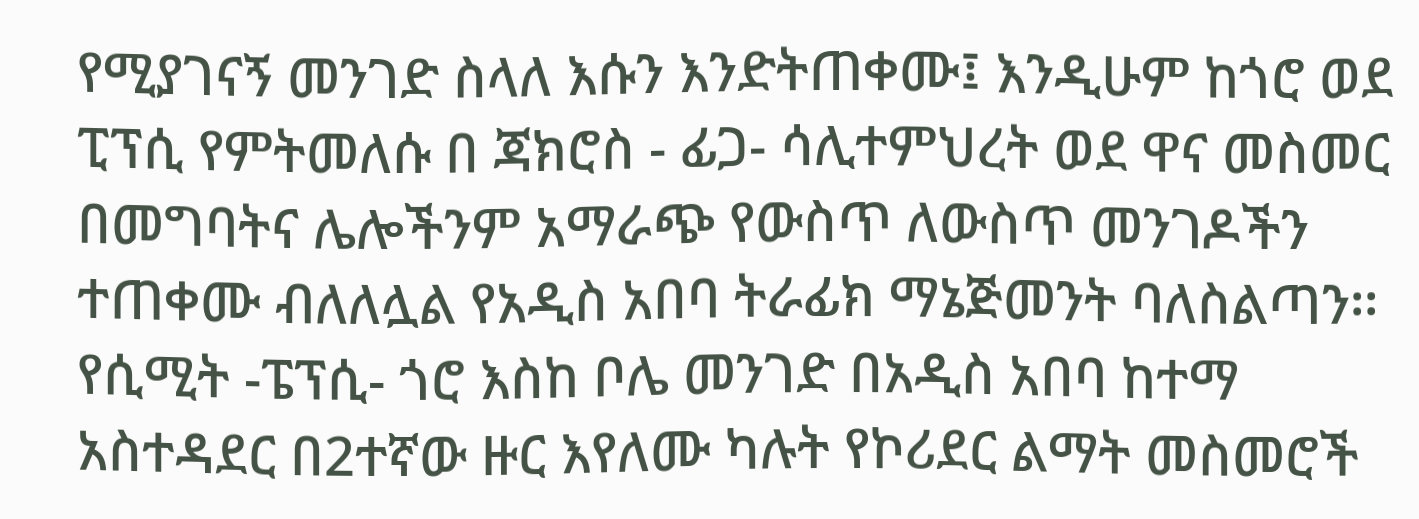የሚያገናኝ መንገድ ስላለ እሱን እንድትጠቀሙ፤ እንዲሁም ከጎሮ ወደ ፒፕሲ የምትመለሱ በ ጃክሮስ - ፊጋ- ሳሊተምህረት ወደ ዋና መስመር በመግባትና ሌሎችንም አማራጭ የውስጥ ለውስጥ መንገዶችን ተጠቀሙ ብለለሏል የአዲስ አበባ ትራፊክ ማኔጅመንት ባለስልጣን፡፡
የሲሚት -ፔፕሲ- ጎሮ እስከ ቦሌ መንገድ በአዲስ አበባ ከተማ አስተዳደር በ2ተኛው ዙር እየለሙ ካሉት የኮሪደር ልማት መስመሮች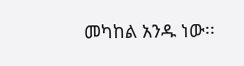መካከል አንዱ ነው፡፡